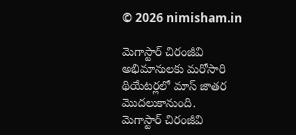© 2026 nimisham.in

మెగాస్టార్ చిరంజీవి అభిమానులకు మరోసారి థియేటర్లలో మాస్ జాతర మొదలుకానుంది.
మెగాస్టార్ చిరంజీవి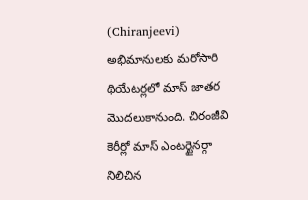(Chiranjeevi) అభిమానులకు మరోసారి థియేటర్లలో మాస్ జాతర మొదలుకానుంది. చిరంజీవి కెరీర్లో మాస్ ఎంటర్టైనర్గా నిలిచిన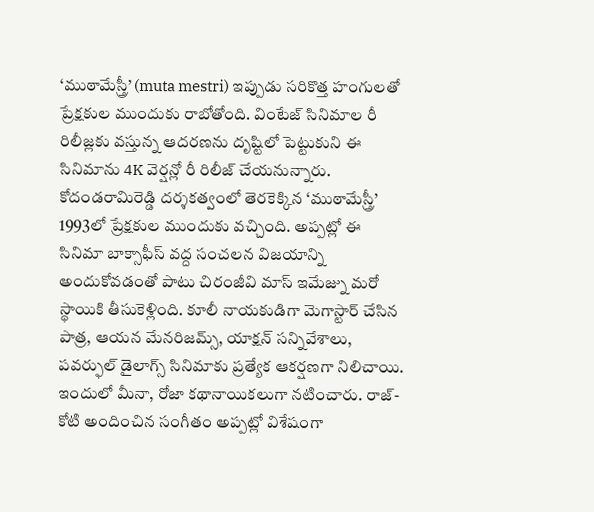‘ముఠామేస్త్రీ’ (muta mestri) ఇప్పుడు సరికొత్త హంగులతో ప్రేక్షకుల ముందుకు రాబోతోంది. వింటేజ్ సినిమాల రీ రిలీజ్లకు వస్తున్న ఆదరణను దృష్టిలో పెట్టుకుని ఈ సినిమాను 4K వెర్షన్లో రీ రిలీజ్ చేయనున్నారు. కోదండరామిరెడ్డి దర్శకత్వంలో తెరకెక్కిన ‘ముఠామేస్త్రీ’ 1993లో ప్రేక్షకుల ముందుకు వచ్చింది. అప్పట్లో ఈ సినిమా బాక్సాఫీస్ వద్ద సంచలన విజయాన్ని అందుకోవడంతో పాటు చిరంజీవి మాస్ ఇమేజ్ను మరో స్థాయికి తీసుకెళ్లింది. కూలీ నాయకుడిగా మెగాస్టార్ చేసిన పాత్ర, ఆయన మేనరిజమ్స్, యాక్షన్ సన్నివేశాలు, పవర్ఫుల్ డైలాగ్స్ సినిమాకు ప్రత్యేక ఆకర్షణగా నిలిచాయి. ఇందులో మీనా, రోజా కథానాయికలుగా నటించారు. రాజ్-కోటి అందించిన సంగీతం అప్పట్లో విశేషంగా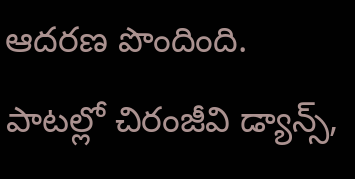ఆదరణ పొందింది. పాటల్లో చిరంజీవి డ్యాన్స్,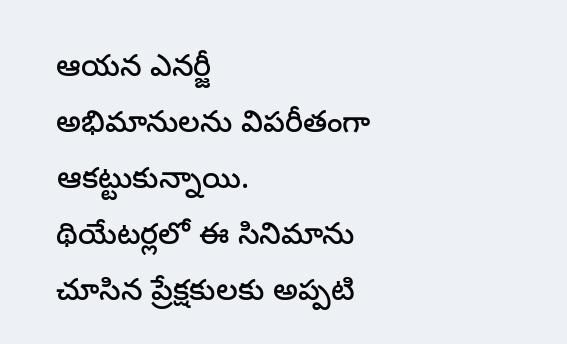ఆయన ఎనర్జీ అభిమానులను విపరీతంగా ఆకట్టుకున్నాయి. థియేటర్లలో ఈ సినిమాను చూసిన ప్రేక్షకులకు అప్పటి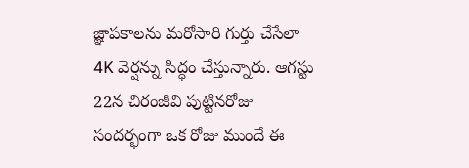జ్ఞాపకాలను మరోసారి గుర్తు చేసేలా 4K వెర్షన్ను సిద్ధం చేస్తున్నారు. ఆగస్టు 22న చిరంజీవి పుట్టినరోజు సందర్భంగా ఒక రోజు ముందే ఈ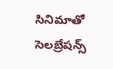సినిమాతో సెలబ్రేషన్స్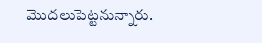మొదలుపెట్టనున్నారు.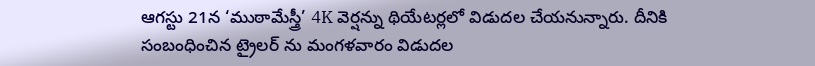ఆగస్టు 21న ‘ముఠామేస్త్రీ’ 4K వెర్షన్ను థియేటర్లలో విడుదల చేయనున్నారు. దీనికి సంబంధించిన ట్రైలర్ ను మంగళవారం విడుదల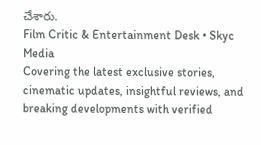చేశారు.
Film Critic & Entertainment Desk • Skyc Media
Covering the latest exclusive stories, cinematic updates, insightful reviews, and breaking developments with verified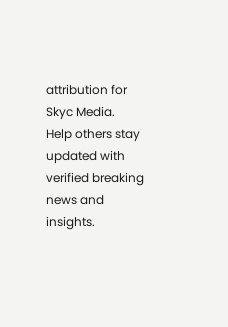attribution for Skyc Media.
Help others stay updated with verified breaking news and insights.